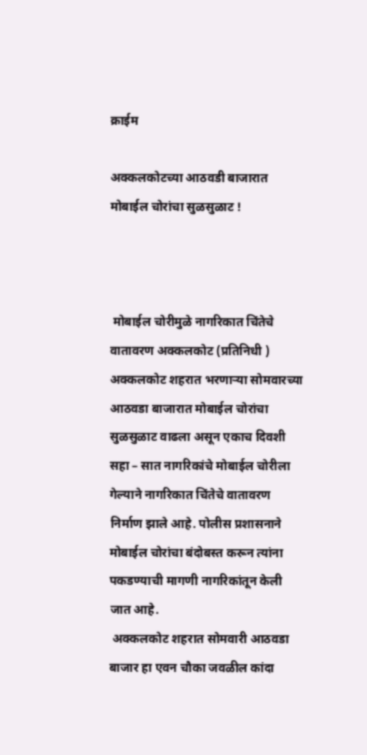क्राईम

अक्कलकोटच्या आठवडी बाजारात मोबाईल चोरांचा सुळसुळाट !



 मोबाईल चोरीमुळे नागरिकात चिंतेचे वातावरण अक्कलकोट (प्रतिनिधी ) अक्कलकोट शहरात भरणाऱ्या सोमवारच्या आठवडा बाजारात मोबाईल चोरांचा सुळसुळाट वाढला असून एकाच दिवशी सहा – सात नागरिकांचे मोबाईल चोरीला गेल्याने नागरिकात चिंतेचे वातावरण निर्माण झाले आहे. पोलीस प्रशासनाने मोबाईल चोरांचा बंदोबस्त करून त्यांना पकडण्याची मागणी नागरिकांतून केली जात आहे.
 अक्कलकोट शहरात सोमवारी आठवडा बाजार हा एवन चौका जवळील कांदा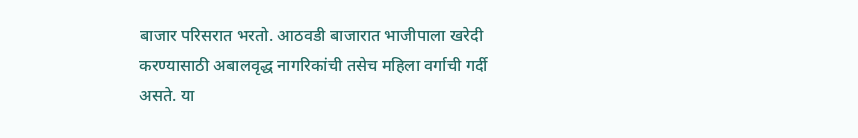बाजार परिसरात भरतो. आठवडी बाजारात भाजीपाला खरेदी करण्यासाठी अबालवृद्ध नागरिकांची तसेच महिला वर्गाची गर्दी असते. या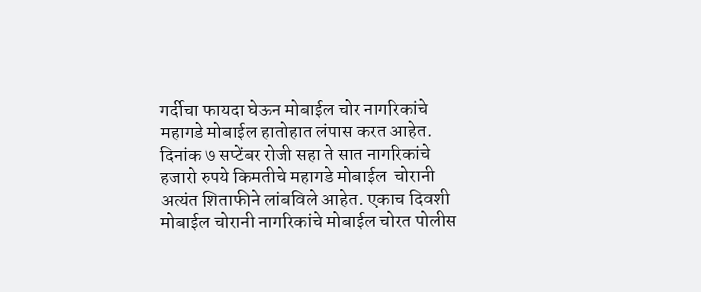गर्दीचा फायदा घेऊन मोबाईल चोर नागरिकांचे महागडे मोबाईल हातोहात लंपास करत आहेत. दिनांक ७ सप्टेंबर रोजी सहा ते सात नागरिकांचे हजारो रुपये किमतीचे महागडे मोबाईल  चोरानी अत्यंत शिताफीने लांबविले आहेत. एकाच दिवशी मोबाईल चोरानी नागरिकांचे मोबाईल चोरत पोलीस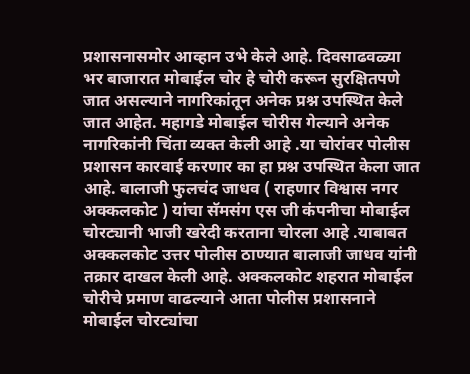प्रशासनासमोर आव्हान उभे केले आहे. दिवसाढवळ्या भर बाजारात मोबाईल चोर हे चोरी करून सुरक्षितपणे जात असल्याने नागरिकांतून अनेक प्रश्न उपस्थित केले जात आहेत. महागडे मोबाईल चोरीस गेल्याने अनेक नागरिकांनी चिंता व्यक्त केली आहे .या चोरांवर पोलीस प्रशासन कारवाई करणार का हा प्रश्न उपस्थित केला जात आहे. बालाजी फुलचंद जाधव ( राहणार विश्वास नगर अक्कलकोट ) यांचा सॅमसंग एस जी कंपनीचा मोबाईल चोरट्यानी भाजी खरेदी करताना चोरला आहे .याबाबत अक्कलकोट उत्तर पोलीस ठाण्यात बालाजी जाधव यांनी तक्रार दाखल केली आहे. अक्कलकोट शहरात मोबाईल चोरीचे प्रमाण वाढल्याने आता पोलीस प्रशासनाने मोबाईल चोरट्यांचा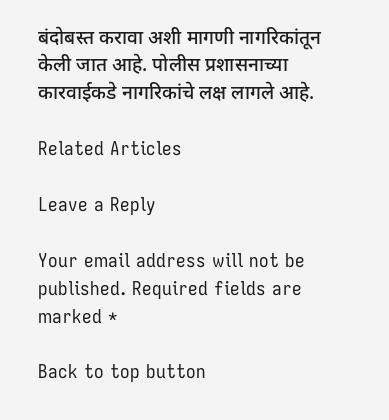बंदोबस्त करावा अशी मागणी नागरिकांतून केली जात आहे. पोलीस प्रशासनाच्या कारवाईकडे नागरिकांचे लक्ष लागले आहे.

Related Articles

Leave a Reply

Your email address will not be published. Required fields are marked *

Back to top button